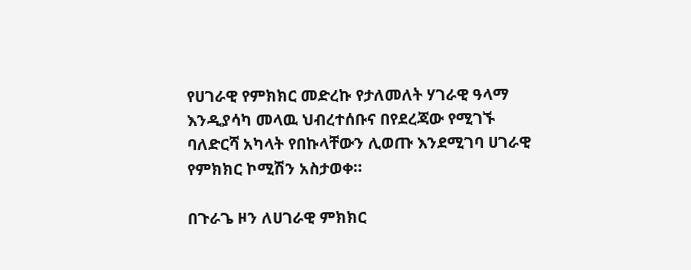የሀገራዊ የምክክር መድረኩ የታለመለት ሃገራዊ ዓላማ እንዲያሳካ መላዉ ህብረተሰቡና በየደረጃው የሚገኙ ባለድርሻ አካላት የበኩላቸውን ሊወጡ እንደሚገባ ሀገራዊ የምክክር ኮሚሽን አስታወቀ።

በጉራጌ ዞን ለሀገራዊ ምክክር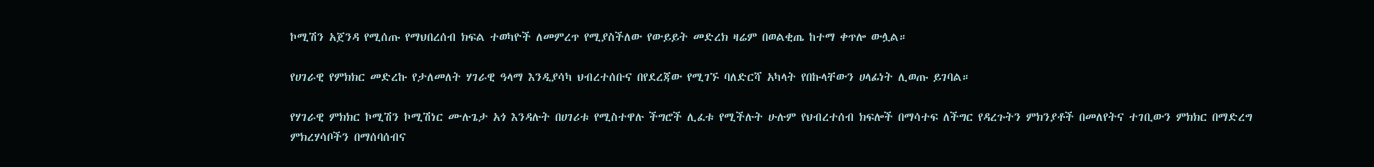ኮሚሽን አጀንዳ የሚሰጡ የማህበረሰብ ክፍል ተወካዮች ለመምረጥ የሚያስችለው የውይይት መድረክ ዛሬም በወልቂጤ ከተማ ቀጥሎ ውሏል።

የሀገራዊ የምክክር መድረኩ የታለመለት ሃገራዊ ዓላማ እንዲያሳካ ህብረተሰቡና በየደረጃው የሚገኙ ባለድርሻ አካላት የበኩላቸውን ሀላፊነት ሊወጡ ይገባል።

የሃገራዊ ምክክር ኮሚሽን ኮሚሽነር ሙሉጌታ አጎ እንዳሉት በሀገሪቱ የሚስተዋሉ ችግሮች ሊፈቱ የሚችሉት ሁሉም የህብረተሰብ ክፍሎች በማሳተፍ ለችግር የዳረጉትን ምክንያቶች በመለየትና ተገቢውን ምክክር በማድረግ ምክረሃሳቦችን በማሰባሰብና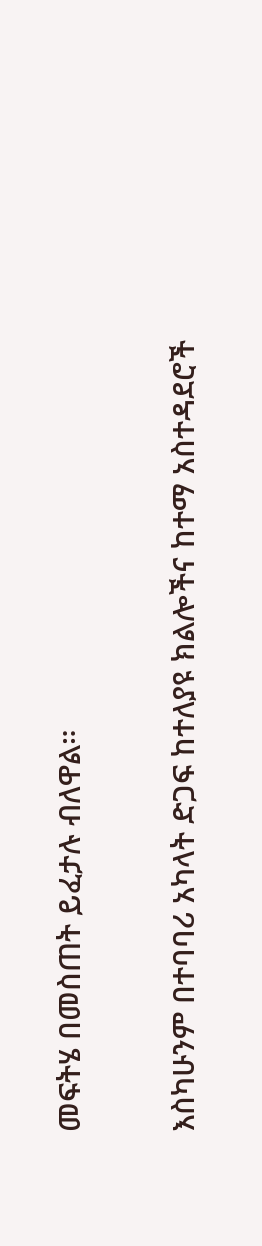መፍትሄ በመስጠት ይፈታሉ ብለዋል።

እስካሁንም በተባባሪ አካላት ድጋፍ ከተለያዩ ክልሎችና ከተማ አስተዳደሮች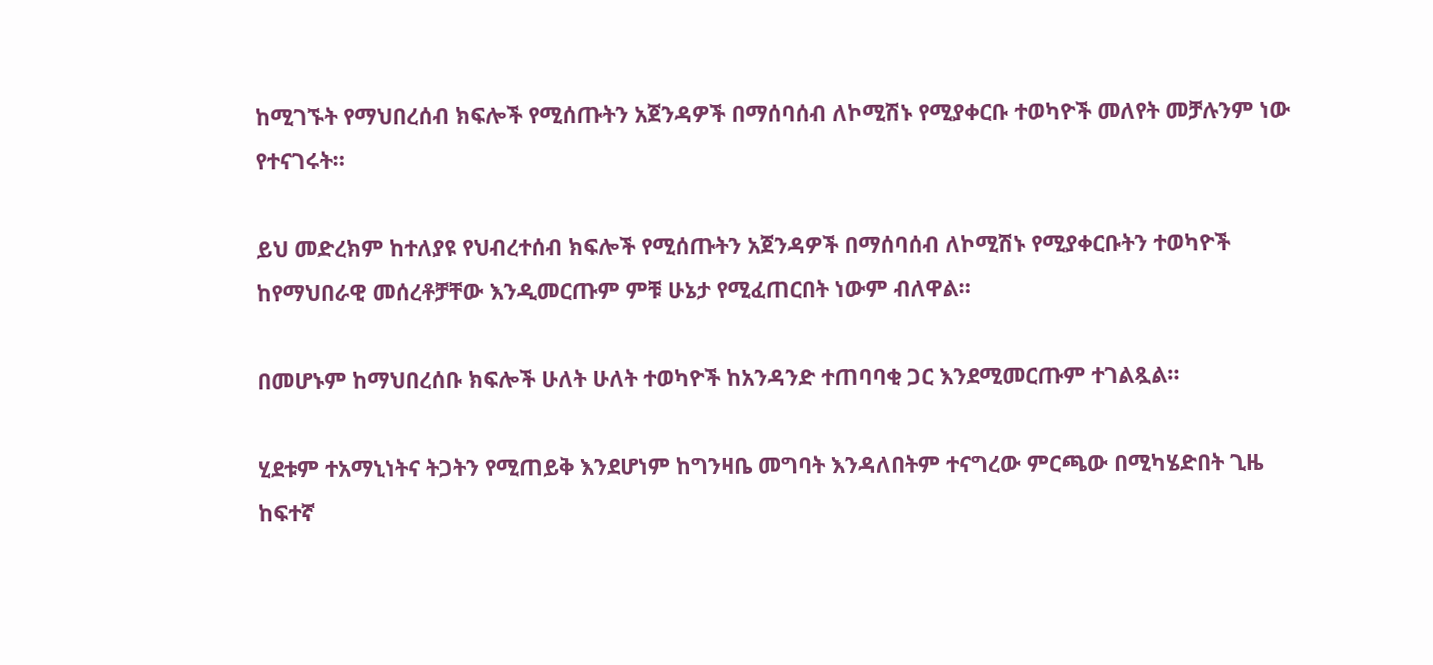ከሚገኙት የማህበረሰብ ክፍሎች የሚሰጡትን አጀንዳዎች በማሰባሰብ ለኮሚሽኑ የሚያቀርቡ ተወካዮች መለየት መቻሉንም ነው የተናገሩት።

ይህ መድረክም ከተለያዩ የህብረተሰብ ክፍሎች የሚሰጡትን አጀንዳዎች በማሰባሰብ ለኮሚሽኑ የሚያቀርቡትን ተወካዮች ከየማህበራዊ መሰረቶቻቸው እንዲመርጡም ምቹ ሁኔታ የሚፈጠርበት ነውም ብለዋል።

በመሆኑም ከማህበረሰቡ ክፍሎች ሁለት ሁለት ተወካዮች ከአንዳንድ ተጠባባቂ ጋር እንደሚመርጡም ተገልጿል።

ሂደቱም ተአማኒነትና ትጋትን የሚጠይቅ እንደሆነም ከግንዛቤ መግባት እንዳለበትም ተናግረው ምርጫው በሚካሄድበት ጊዜ ከፍተኛ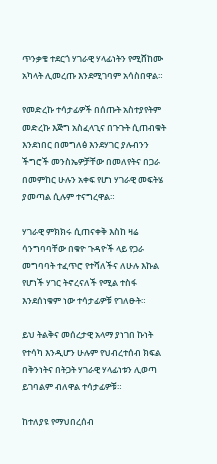ጥንቃቄ ተደርጎ ሃገራዊ ሃላፊነትን የሚሸከሙ አካላት ሊመረጡ እንደሚገባም አሳስበዋል።

የመድረኩ ተሳታፊዎች በሰጡት አስተያየትም መድረኩ እጅግ አስፈላጊና በጉጉት ሲጠብቁት እንደነበር በመግለፅ እንደሃገር ያሉብንን ችግሮች መንስኤዎቻቸው በመለየትና በጋራ በመምከር ሁሉን አቀፍ የሆነ ሃገራዊ መፍትሄ ያመጣል ሲሉም ተናግረዋል።

ሃገራዊ ምክክሩ ሲጠናቀቅ እስከ ዛሬ ሳንግባባቸው በቁዮ ጉዳዮች ላይ የጋራ መግባባት ተፈጥሮ የተሻለችና ለሁሉ እኩል የሆነች ሃገር ትኖረናለች የሚል ተስፋ እንደሰነቁም ነው ተሳታፊዎቹ የገለፁት።

ይህ ትልቅና መሰረታዊ አላማ ያነገበ ኩነት የተሳካ እንዲሆን ሁሉም የህብረተሰብ ክፍል በቅንነትና በትጋት ሃገራዊ ሃላፊነቱን ሊወጣ ይገባልም ብለዋል ተሳታፊዎቹ።

ከተለያዩ የማህበረሰብ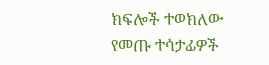ክፍሎች ተወክለው የመጡ ተሳታፊዎች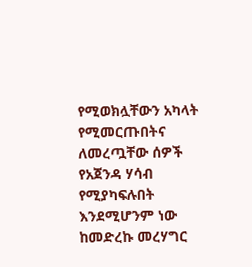የሚወክሏቸውን አካላት የሚመርጡበትና ለመረጧቸው ሰዎች የአጀንዳ ሃሳብ የሚያካፍሉበት እንደሚሆንም ነው ከመድረኩ መረሃግር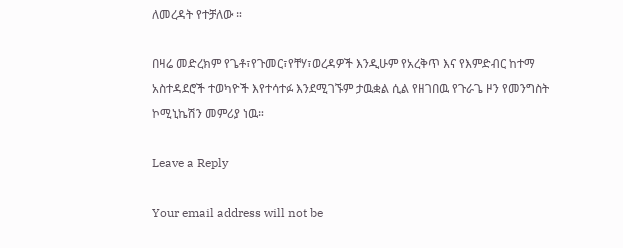ለመረዳት የተቻለው ።

በዛሬ መድረክም የጌቶ፣የጉመር፣የቸሃ፣ወረዳዎች እንዲሁም የአረቅጥ እና የእምድብር ከተማ አስተዳደሮች ተወካዮች እየተሳተፉ እንደሚገኙም ታዉቋል ሲል የዘገበዉ የጉራጌ ዞን የመንግስት ኮሚኒኬሽን መምሪያ ነዉ።

Leave a Reply

Your email address will not be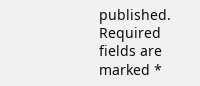published. Required fields are marked *